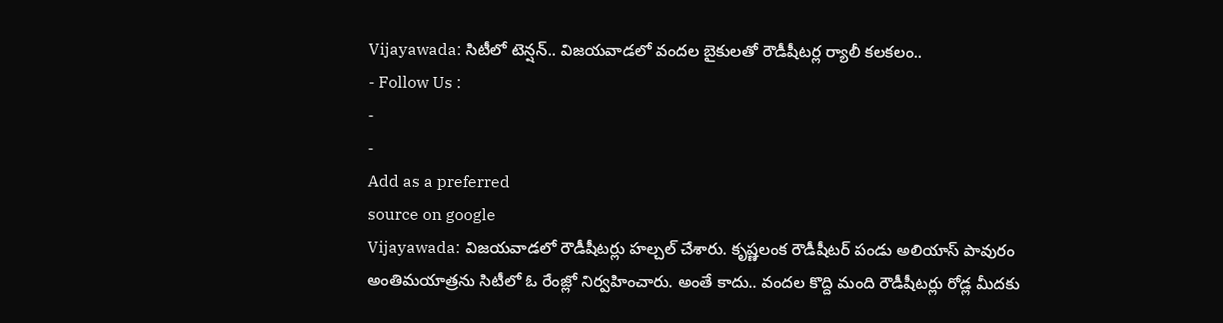Vijayawada: సిటీలో టెన్షన్.. విజయవాడలో వందల బైకులతో రౌడీషీటర్ల ర్యాలీ కలకలం..
- Follow Us :
-
-
Add as a preferred
source on google
Vijayawada: విజయవాడలో రౌడీషీటర్లు హల్చల్ చేశారు. కృష్ణలంక రౌడీషీటర్ పండు అలియాస్ పావురం అంతిమయాత్రను సిటీలో ఓ రేంజ్లో నిర్వహించారు. అంతే కాదు.. వందల కొద్ది మంది రౌడీషీటర్లు రోడ్ల మీదకు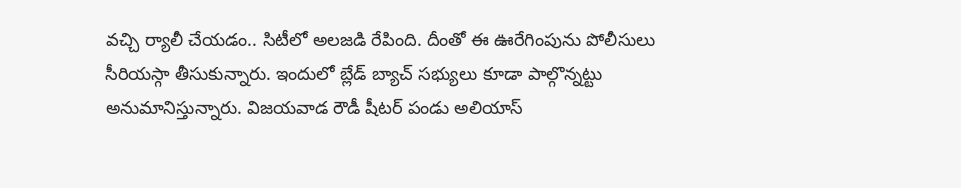వచ్చి ర్యాలీ చేయడం.. సిటీలో అలజడి రేపింది. దీంతో ఈ ఊరేగింపును పోలీసులు సీరియస్గా తీసుకున్నారు. ఇందులో బ్లేడ్ బ్యాచ్ సభ్యులు కూడా పాల్గొన్నట్టు అనుమానిస్తున్నారు. విజయవాడ రౌడీ షీటర్ పండు అలియాస్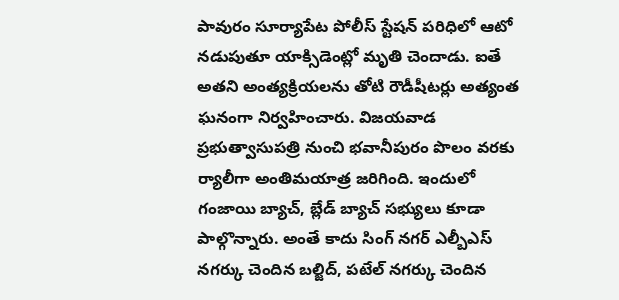పావురం సూర్యాపేట పోలీస్ స్టేషన్ పరిధిలో ఆటో నడుపుతూ యాక్సిడెంట్లో మృతి చెందాడు. ఐతే అతని అంత్యక్రియలను తోటి రౌడీషీటర్లు అత్యంత ఘనంగా నిర్వహించారు. విజయవాడ ప్రభుత్వాసుపత్రి నుంచి భవానీపురం పొలం వరకు ర్యాలీగా అంతిమయాత్ర జరిగింది. ఇందులో గంజాయి బ్యాచ్, బ్లేడ్ బ్యాచ్ సభ్యులు కూడా పాల్గొన్నారు. అంతే కాదు సింగ్ నగర్ ఎల్బీఎస్ నగర్కు చెందిన బల్జిద్, పటేల్ నగర్కు చెందిన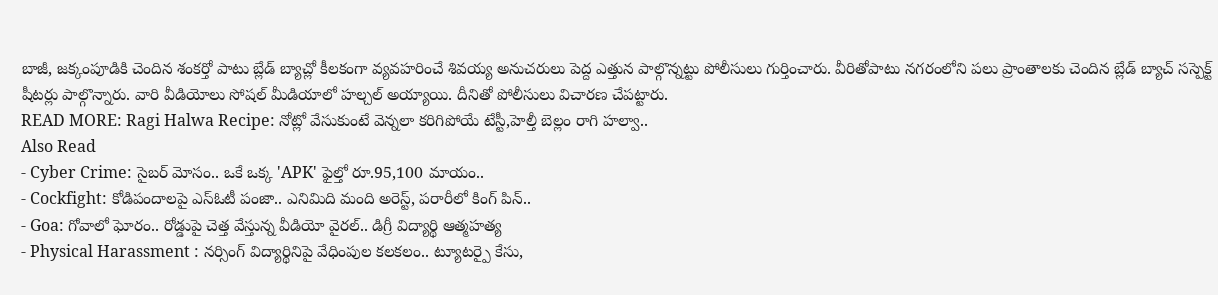బాజీ, జక్కంపూడికి చెందిన శంకర్తో పాటు బ్లేడ్ బ్యాచ్లో కీలకంగా వ్యవహరించే శివయ్య అనుచరులు పెద్ద ఎత్తున పాల్గొన్నట్టు పోలీసులు గుర్తించారు. వీరితోపాటు నగరంలోని పలు ప్రాంతాలకు చెందిన బ్లేడ్ బ్యాచ్ సస్పెక్ట్ షీటర్లు పాల్గొన్నారు. వారి వీడియోలు సోషల్ మీడియాలో హల్చల్ అయ్యాయి. దీనితో పోలీసులు విచారణ చేపట్టారు.
READ MORE: Ragi Halwa Recipe: నోట్లో వేసుకుంటే వెన్నలా కరిగిపోయే టేస్టీ,హెల్తీ బెల్లం రాగి హల్వా..
Also Read
- Cyber Crime: సైబర్ మోసం.. ఒకే ఒక్క 'APK' ఫైల్తో రూ.95,100 మాయం..
- Cockfight: కోడిపందాలపై ఎస్ఓటీ పంజా.. ఎనిమిది మంది అరెస్ట్, పరారీలో కింగ్ పిన్..
- Goa: గోవాలో ఘోరం.. రోడ్డుపై చెత్త వేస్తున్న వీడియో వైరల్.. డిగ్రీ విద్యార్థి ఆత్మహత్య
- Physical Harassment : నర్సింగ్ విద్యార్థినిపై వేధింపుల కలకలం.. ట్యూటర్పై కేసు,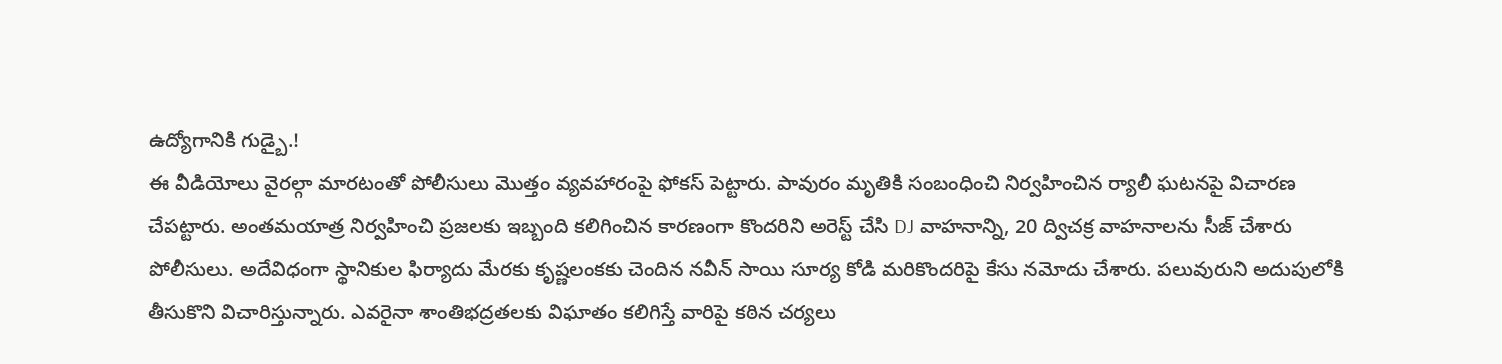ఉద్యోగానికి గుడ్బై.!
ఈ వీడియోలు వైరల్గా మారటంతో పోలీసులు మొత్తం వ్యవహారంపై ఫోకస్ పెట్టారు. పావురం మృతికి సంబంధించి నిర్వహించిన ర్యాలీ ఘటనపై విచారణ చేపట్టారు. అంతమయాత్ర నిర్వహించి ప్రజలకు ఇబ్బంది కలిగించిన కారణంగా కొందరిని అరెస్ట్ చేసి DJ వాహనాన్ని, 20 ద్విచక్ర వాహనాలను సీజ్ చేశారు పోలీసులు. అదేవిధంగా స్థానికుల ఫిర్యాదు మేరకు కృష్ణలంకకు చెందిన నవీన్ సాయి సూర్య కోడి మరికొందరిపై కేసు నమోదు చేశారు. పలువురుని అదుపులోకి తీసుకొని విచారిస్తున్నారు. ఎవరైనా శాంతిభద్రతలకు విఘాతం కలిగిస్తే వారిపై కఠిన చర్యలు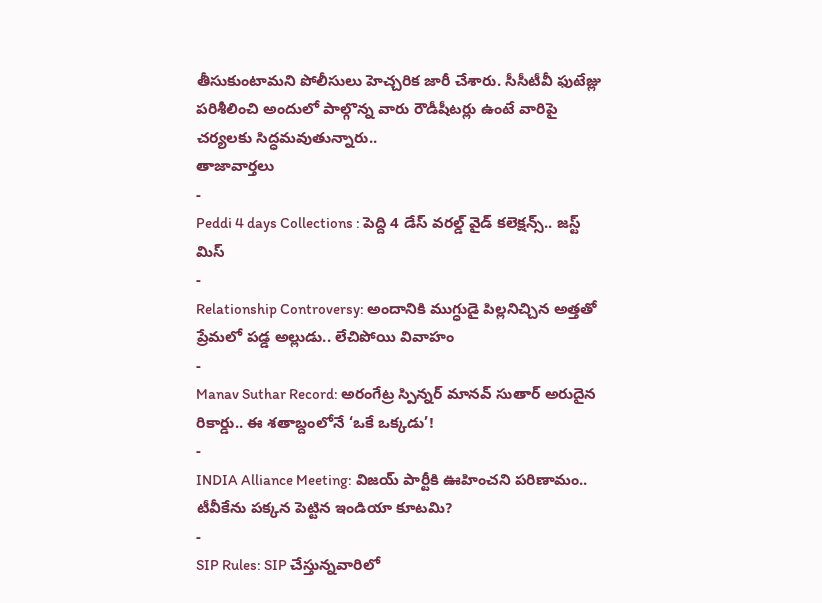తీసుకుంటామని పోలీసులు హెచ్చరిక జారీ చేశారు. సీసీటీవీ ఫుటేజ్లు పరిశీలించి అందులో పాల్గొన్న వారు రౌడీషీటర్లు ఉంటే వారిపై చర్యలకు సిద్ధమవుతున్నారు..
తాజావార్తలు
-
Peddi 4 days Collections : పెద్ది 4 డేస్ వరల్డ్ వైడ్ కలెక్షన్స్.. జస్ట్ మిస్
-
Relationship Controversy: అందానికి ముగ్ధుడై పిల్లనిచ్చిన అత్తతో ప్రేమలో పడ్డ అల్లుడు.. లేచిపోయి వివాహం
-
Manav Suthar Record: అరంగేట్ర స్పిన్నర్ మానవ్ సుతార్ అరుదైన రికార్డు.. ఈ శతాబ్దంలోనే ‘ఒకే ఒక్కడు’!
-
INDIA Alliance Meeting: విజయ్ పార్టీకి ఊహించని పరిణామం.. టీవీకేను పక్కన పెట్టిన ఇండియా కూటమి?
-
SIP Rules: SIP చేస్తున్నవారిలో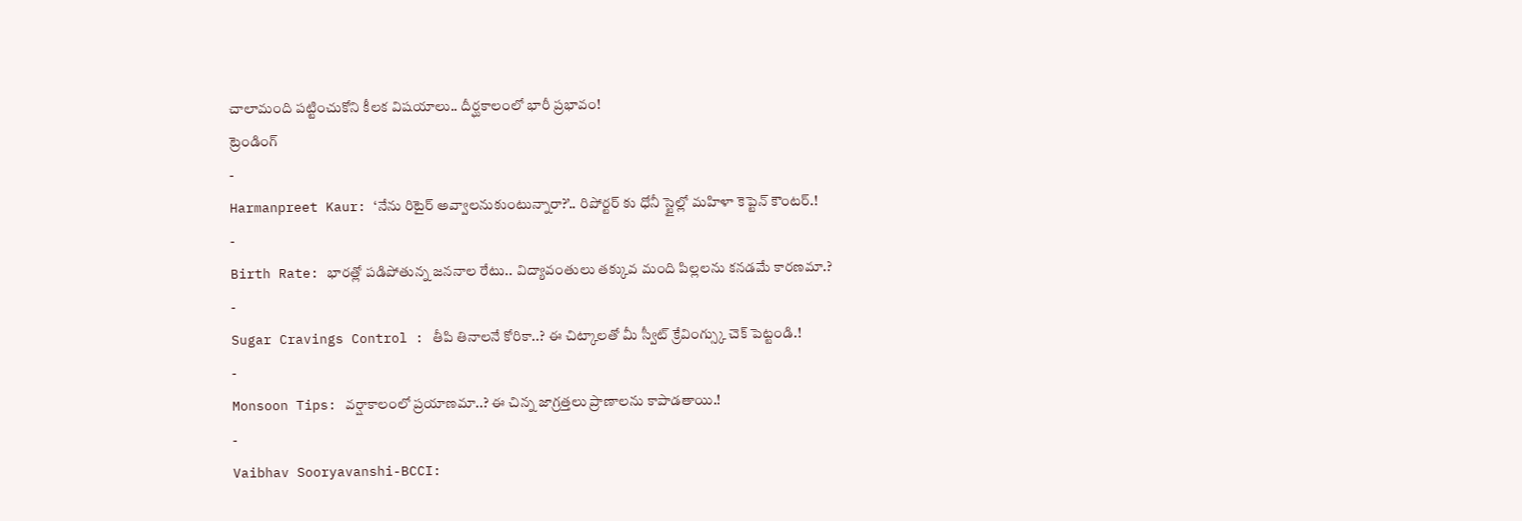చాలామంది పట్టించుకోని కీలక విషయాలు.. దీర్ఘకాలంలో భారీ ప్రభావం!
ట్రెండింగ్
-
Harmanpreet Kaur: ‘నేను రిటైర్ అవ్వాలనుకుంటున్నారా?’.. రిపోర్టర్ కు ధోనీ స్టైల్లో మహిళా కెప్టెన్ కౌంటర్.!
-
Birth Rate: భారత్లో పడిపోతున్న జననాల రేటు.. విద్యావంతులు తక్కువ మంది పిల్లలను కనడమే కారణమా.?
-
Sugar Cravings Control : తీపి తినాలనే కోరికా..? ఈ చిట్కాలతో మీ స్వీట్ క్రేవింగ్స్కు చెక్ పెట్టండి.!
-
Monsoon Tips: వర్షాకాలంలో ప్రయాణమా..? ఈ చిన్న జాగ్రత్తలు ప్రాణాలను కాపాడతాయి.!
-
Vaibhav Sooryavanshi-BCCI: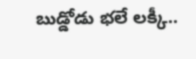బుడ్డోడు భలే లక్కీ..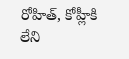రోహిత్, కోహ్లీకి లేని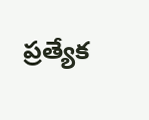ప్రత్యేక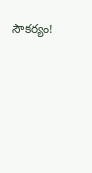సౌకర్యం!